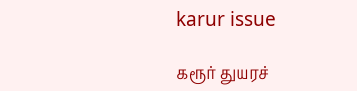karur issue

கரூர் துயரச்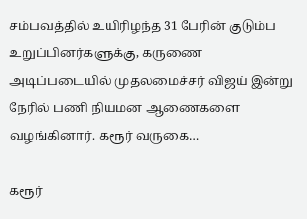சம்பவத்தில் உயிரிழந்த 31 பேரின் குடும்ப உறுப்பினர்களுக்கு, கருணை அடிப்படையில் முதலமைச்சர் விஜய் இன்று நேரில் பணி நியமன ஆணைகளை வழங்கினார். கரூர் வருகை…

கரூர்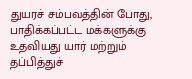துயரச் சம்பவத்தின் போது, பாதிக்கப்பட்ட மக்களுக்கு உதவியது யார் மற்றும் தப்பித்துச்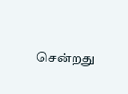சென்றது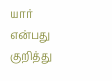யார் என்பது குறித்து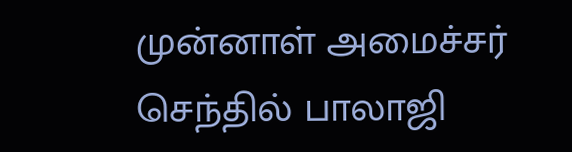முன்னாள் அமைச்சர் செந்தில் பாலாஜி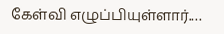கேள்வி எழுப்பியுள்ளார்.…